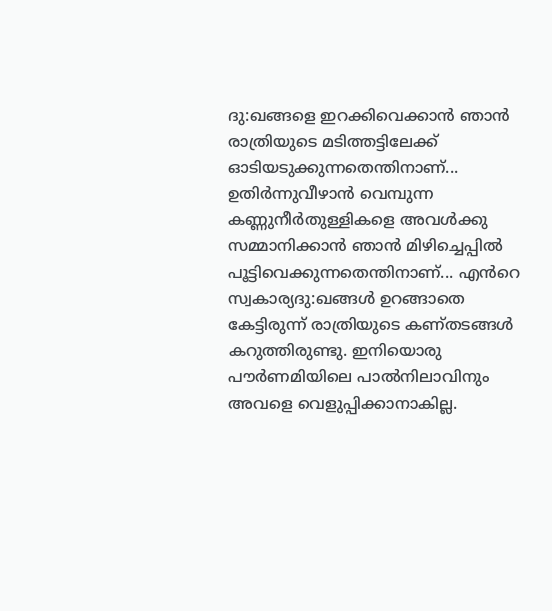ദു:ഖങ്ങളെ ഇറക്കിവെക്കാൻ ഞാൻ രാത്രിയുടെ മടിത്തട്ടിലേക്ക് ഓടിയടുക്കുന്നതെന്തിനാണ്... ഉതിർന്നുവീഴാൻ വെമ്പുന്ന കണ്ണുനീർതുള്ളികളെ അവൾക്കു സമ്മാനിക്കാൻ ഞാൻ മിഴിച്ചെപ്പിൽ പൂട്ടിവെക്കുന്നതെന്തിനാണ്... എൻറെ സ്വകാര്യദു:ഖങ്ങൾ ഉറങ്ങാതെ കേട്ടിരുന്ന് രാത്രിയുടെ കണ്തടങ്ങൾ കറുത്തിരുണ്ടു. ഇനിയൊരു പൗർണമിയിലെ പാൽനിലാവിനും അവളെ വെളുപ്പിക്കാനാകില്ല.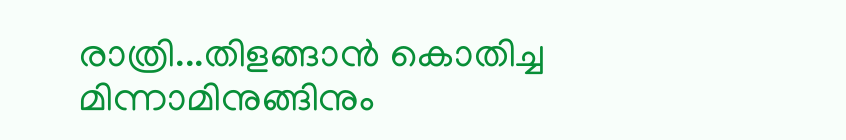രാത്രി...തിളങ്ങാൻ കൊതിച്ച മിന്നാമിനുങ്ങിനും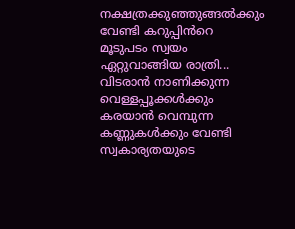നക്ഷത്രക്കുഞ്ഞുങ്ങൽക്കും വേണ്ടി കറുപ്പിൻറെ മൂടുപടം സ്വയം ഏറ്റുവാങ്ങിയ രാത്രി... വിടരാൻ നാണിക്കുന്ന വെള്ളപ്പൂക്കൾക്കും കരയാൻ വെമ്പുന്ന കണ്ണുകൾക്കും വേണ്ടി സ്വകാര്യതയുടെ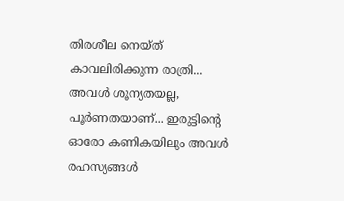തിരശീല നെയ്ത് കാവലിരിക്കുന്ന രാത്രി... അവൾ ശൂന്യതയല്ല, പൂർണതയാണ്... ഇരുട്ടിന്റെ ഓരോ കണികയിലും അവൾ രഹസ്യങ്ങൾ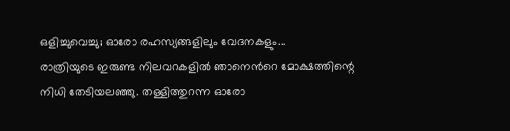ഒളിച്ചുവെച്ചു; ഓരോ രഹസ്യങ്ങളിലും വേദനകളും...
രാത്രിയുടെ ഇരുണ്ട നിലവറകളിൽ ഞാനെൻറെ മോക്ഷത്തിന്റെ നിധി തേടിയലഞ്ഞു. തള്ളിത്തുറന്ന ഓരോ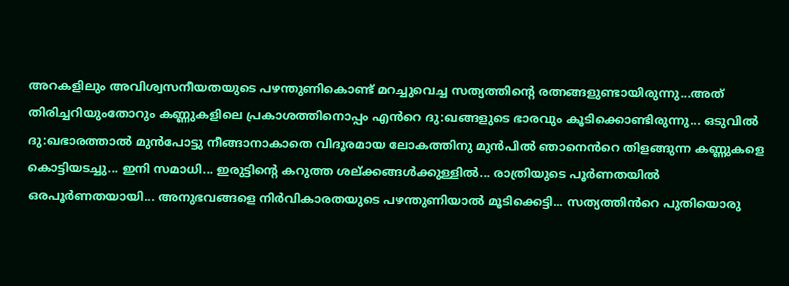അറകളിലും അവിശ്വസനീയതയുടെ പഴന്തുണികൊണ്ട് മറച്ചുവെച്ച സത്യത്തിന്റെ രത്നങ്ങളുണ്ടായിരുന്നു...അത് തിരിച്ചറിയുംതോറും കണ്ണുകളിലെ പ്രകാശത്തിനൊപ്പം എൻറെ ദു:ഖങ്ങളുടെ ഭാരവും കൂടിക്കൊണ്ടിരുന്നു... ഒടുവിൽ ദു:ഖഭാരത്താൽ മുൻപോട്ടു നീങ്ങാനാകാതെ വിദൂരമായ ലോകത്തിനു മുൻപിൽ ഞാനെൻറെ തിളങ്ങുന്ന കണ്ണുകളെ കൊട്ടിയടച്ചു... ഇനി സമാധി... ഇരുട്ടിന്റെ കറുത്ത ശല്ക്കങ്ങൾക്കുള്ളിൽ... രാത്രിയുടെ പൂർണതയിൽ ഒരപൂർണതയായി... അനുഭവങ്ങളെ നിർവികാരതയുടെ പഴന്തുണിയാൽ മൂടിക്കെട്ടി... സത്യത്തിൻറെ പുതിയൊരു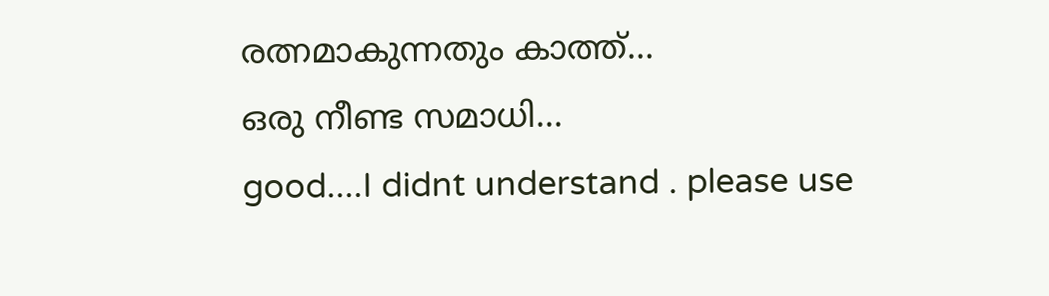രത്നമാകുന്നതും കാത്ത്...
ഒരു നീണ്ട സമാധി...
good....I didnt understand . please use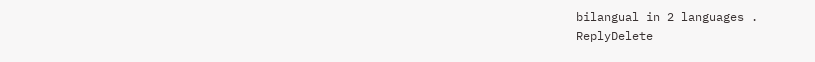bilangual in 2 languages .
ReplyDelete